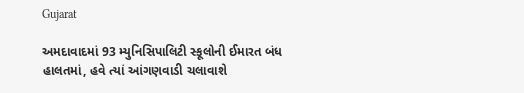Gujarat

અમદાવાદમાં 93 મ્યુનિસિપાલિટી સ્કૂલોની ઈમારત બંધ હાલતમાં, હવે ત્યાં આંગણવાડી ચલાવાશે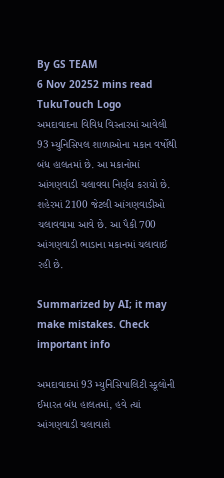By GS TEAM
6 Nov 20252 mins read
TukuTouch Logo
અમદાવાદના વિવિધ વિસ્તારમાં આવેલી 93 મ્યુનિસિપલ શાળાઓના મકાન વર્ષોથી બંધ હાલતમાં છે. આ મકાનોમાં આંગણવાડી ચલાવવા નિર્ણય કરાયો છે. શહેરમાં 2100 જેટલી આંગણવાડીઓ ચલાવવામા આવે છે. આ પૈકી 700 આંગણવાડી ભાડાના મકાનમાં ચલાવાઈ રહી છે.

Summarized by AI; it may make mistakes. Check important info

અમદાવાદમાં 93 મ્યુનિસિપાલિટી સ્કૂલોની ઈમારત બંધ હાલતમાં, હવે ત્યાં આંગણવાડી ચલાવાશે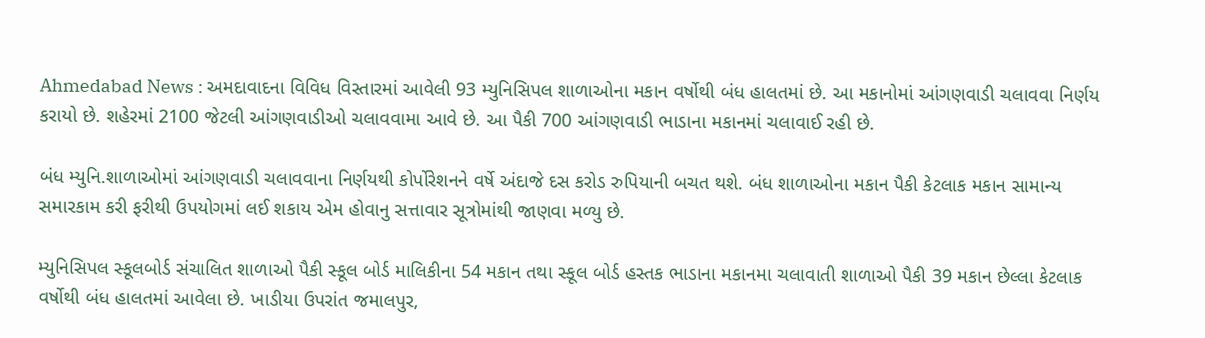Ahmedabad News : અમદાવાદના વિવિધ વિસ્તારમાં આવેલી 93 મ્યુનિસિપલ શાળાઓના મકાન વર્ષોથી બંધ હાલતમાં છે. આ મકાનોમાં આંગણવાડી ચલાવવા નિર્ણય કરાયો છે. શહેરમાં 2100 જેટલી આંગણવાડીઓ ચલાવવામા આવે છે. આ પૈકી 700 આંગણવાડી ભાડાના મકાનમાં ચલાવાઈ રહી છે.

બંધ મ્યુનિ.શાળાઓમાં આંગણવાડી ચલાવવાના નિર્ણયથી કોર્પોરેશનને વર્ષે અંદાજે દસ કરોડ રુપિયાની બચત થશે. બંધ શાળાઓના મકાન પૈકી કેટલાક મકાન સામાન્ય સમારકામ કરી ફરીથી ઉપયોગમાં લઈ શકાય એમ હોવાનુ સત્તાવાર સૂત્રોમાંથી જાણવા મળ્યુ છે.

મ્યુનિસિપલ સ્કૂલબોર્ડ સંચાલિત શાળાઓ પૈકી સ્કૂલ બોર્ડ માલિકીના 54 મકાન તથા સ્કૂલ બોર્ડ હસ્તક ભાડાના મકાનમા ચલાવાતી શાળાઓ પૈકી 39 મકાન છેલ્લા કેટલાક વર્ષોથી બંધ હાલતમાં આવેલા છે. ખાડીયા ઉપરાંત જમાલપુર,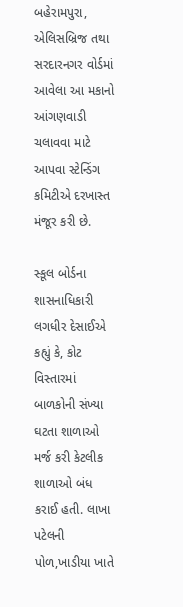બહેરામપુરા, એલિસબ્રિજ તથા સરદારનગર વોર્ડમાં આવેલા આ મકાનો આંગણવાડી ચલાવવા માટે આપવા સ્ટેન્ડિંગ કમિટીએ દરખાસ્ત મંજૂર કરી છે.

સ્કૂલ બોર્ડના શાસનાધિકારી લગધીર દેસાઈએ કહ્યું કે, કોટ વિસ્તારમાં  બાળકોની સંખ્યા ઘટતા શાળાઓ મર્જ કરી કેટલીક શાળાઓ બંધ કરાઈ હતી. લાખા પટેલની પોળ,ખાડીયા ખાતે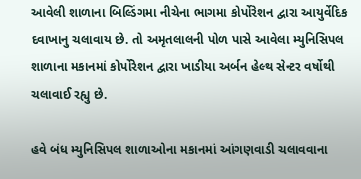આવેલી શાળાના બિલ્ડિંગમા નીચેના ભાગમા કોર્પોરેશન દ્વારા આયુર્વેદિક દવાખાનુ ચલાવાય છે. તો અમૃતલાલની પોળ પાસે આવેલા મ્યુનિસિપલ શાળાના મકાનમાં કોર્પોરેશન દ્વારા ખાડીયા અર્બન હેલ્થ સેન્ટર વર્ષોથી ચલાવાઈ રહ્યુ છે.

હવે બંધ મ્યુનિસિપલ શાળાઓના મકાનમાં આંગણવાડી ચલાવવાના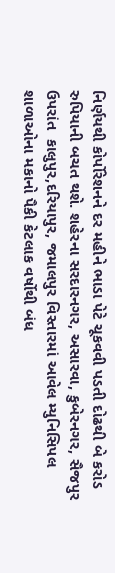નિર્ણયથી કોર્પોરેશનને દર મહીને ભાડા પેટે ચૂકવવી પડતી દોઢથી બે કરોડ રુપિયાની બચત થશે. શહેરના સરદારનગર, અસારવા, કુબેરનગર, સૈજપુર ઉપરાંત  કાલુપુર,દરિયાપુર, જમાલપુર વિસ્તારમાં આવેલ મ્યુનિસિપલ શાળાઓના મકાનો પૈકી કેટલાક વર્ષોથી બંધ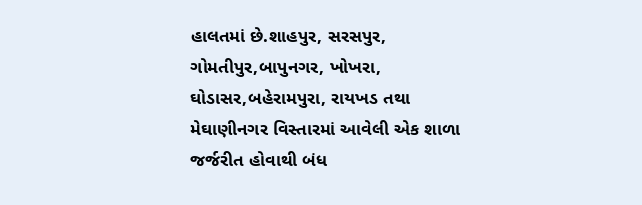હાલતમાં છે.શાહપુર, સરસપુર, ગોમતીપુર,બાપુનગર, ખોખરા, ઘોડાસર,બહેરામપુરા, રાયખડ તથા મેઘાણીનગર વિસ્તારમાં આવેલી એક શાળા જર્જરીત હોવાથી બંધ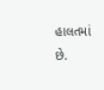હાલતમાં છે.